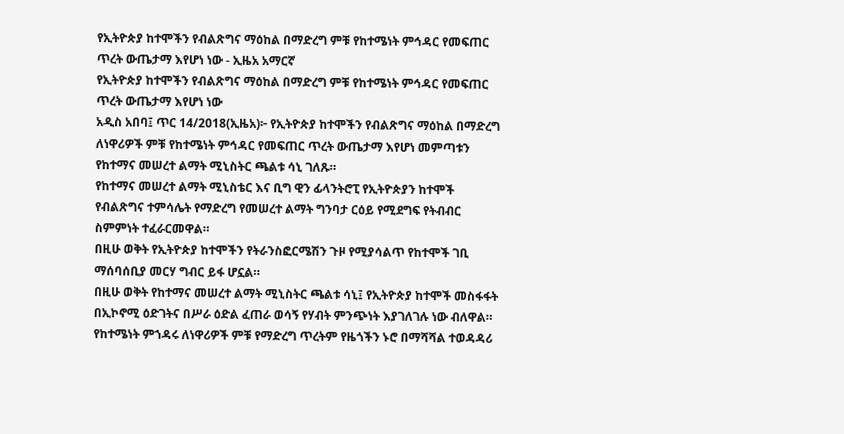የኢትዮጵያ ከተሞችን የብልጽግና ማዕከል በማድረግ ምቹ የከተሜነት ምኅዳር የመፍጠር ጥረት ውጤታማ እየሆነ ነው - ኢዜአ አማርኛ
የኢትዮጵያ ከተሞችን የብልጽግና ማዕከል በማድረግ ምቹ የከተሜነት ምኅዳር የመፍጠር ጥረት ውጤታማ እየሆነ ነው
አዲስ አበባ፤ ጥር 14/2018(ኢዜአ)፦ የኢትዮጵያ ከተሞችን የብልጽግና ማዕከል በማድረግ ለነዋሪዎች ምቹ የከተሜነት ምኅዳር የመፍጠር ጥረት ውጤታማ እየሆነ መምጣቱን የከተማና መሠረተ ልማት ሚኒስትር ጫልቱ ሳኒ ገለጹ።
የከተማና መሠረተ ልማት ሚኒስቴር እና ቢግ ዊን ፊላንትሮፒ የኢትዮጵያን ከተሞች የብልጽግና ተምሳሌት የማድረግ የመሠረተ ልማት ግንባታ ርዕይ የሚደግፍ የትብብር ስምምነት ተፈራርመዋል።
በዚሁ ወቅት የኢትዮጵያ ከተሞችን የትራንስፎርሜሽን ጉዞ የሚያሳልጥ የከተሞች ገቢ ማሰባሰቢያ መርሃ ግብር ይፋ ሆኗል።
በዚሁ ወቅት የከተማና መሠረተ ልማት ሚኒስትር ጫልቱ ሳኒ፤ የኢትዮጵያ ከተሞች መስፋፋት በኢኮኖሚ ዕድገትና በሥራ ዕድል ፈጠራ ወሳኝ የሃብት ምንጭነት እያገለገሉ ነው ብለዋል።
የከተሜነት ምኀዳሩ ለነዋሪዎች ምቹ የማድረግ ጥረትም የዜጎችን ኑሮ በማሻሻል ተወዳዳሪ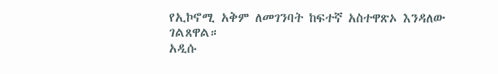የኢኮኖሚ አቅም ለመገንባት ከፍተኛ አስተዋጽኦ እንዳለው ገልጸዋል።
አዲሱ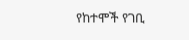የከተሞች የገቢ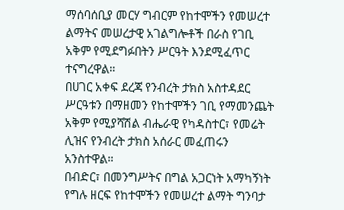ማሰባሰቢያ መርሃ ግብርም የከተሞችን የመሠረተ ልማትና መሠረታዊ አገልግሎቶች በራስ የገቢ አቅም የሚደግፉበትን ሥርዓት እንደሚፈጥር ተናግረዋል።
በሀገር አቀፍ ደረጃ የንብረት ታክስ አስተዳደር ሥርዓቱን በማዘመን የከተሞችን ገቢ የማመንጨት አቅም የሚያሻሽል ብሔራዊ የካዳስተር፣ የመሬት ሊዝና የንብረት ታክስ አሰራር መፈጠሩን አንስተዋል።
በብድር፣ በመንግሥትና በግል አጋርነት አማካኝነት የግሉ ዘርፍ የከተሞችን የመሠረተ ልማት ግንባታ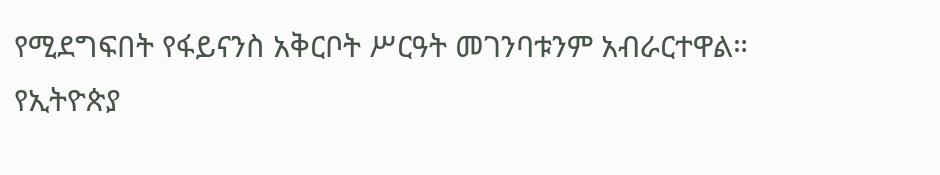የሚደግፍበት የፋይናንስ አቅርቦት ሥርዓት መገንባቱንም አብራርተዋል።
የኢትዮጵያ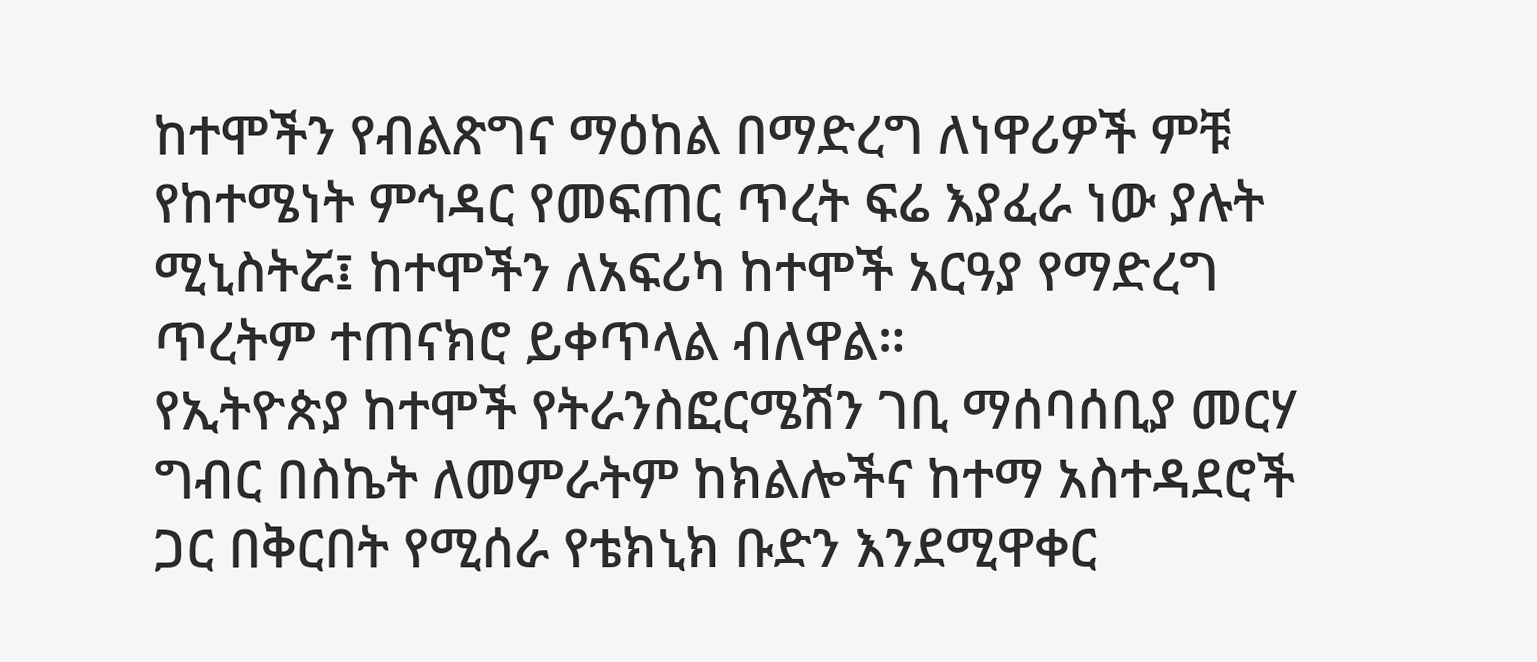ከተሞችን የብልጽግና ማዕከል በማድረግ ለነዋሪዎች ምቹ የከተሜነት ምኅዳር የመፍጠር ጥረት ፍሬ እያፈራ ነው ያሉት ሚኒስትሯ፤ ከተሞችን ለአፍሪካ ከተሞች አርዓያ የማድረግ ጥረትም ተጠናክሮ ይቀጥላል ብለዋል።
የኢትዮጵያ ከተሞች የትራንስፎርሜሽን ገቢ ማሰባሰቢያ መርሃ ግብር በስኬት ለመምራትም ከክልሎችና ከተማ አስተዳደሮች ጋር በቅርበት የሚሰራ የቴክኒክ ቡድን እንደሚዋቀር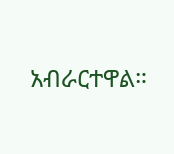አብራርተዋል።